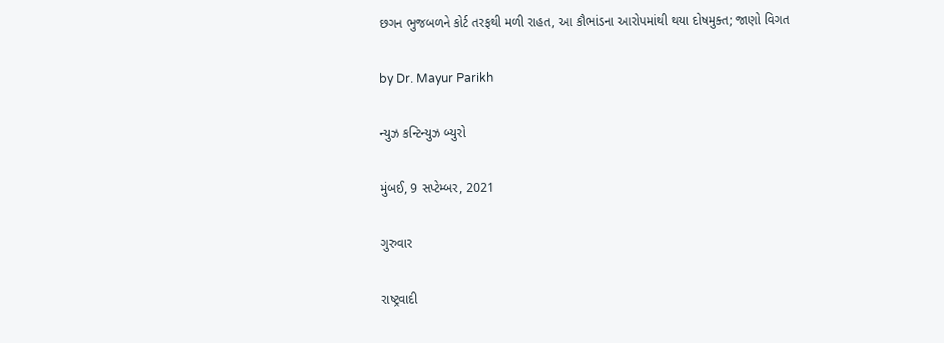છગન ભુજબળને કોર્ટ તરફથી મળી રાહત, આ કૌભાંડના આરોપમાંથી થયા દોષમુક્ત; જાણો વિગત

by Dr. Mayur Parikh

ન્યુઝ કન્ટિન્યુઝ બ્યુરો

મુંબઈ, 9 સપ્ટેમ્બર, 2021

ગુરુવાર

રાષ્ટ્રવાદી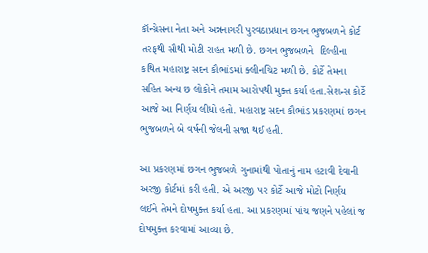કૉન્ગ્રેસના નેતા અને અન્નનાગરી પુરવઠાપ્રધાન છગન ભુજબળને કોર્ટ તરફથી સૌથી મોટી રાહત મળી છે. છગન ભુજબળને  દિલ્હીના કથિત મહારાષ્ટ્ર સદન કૌભાંડમાં ક્લીનચિટ મળી છે. કોર્ટે તેમના સહિત અન્ય છ લોકોને તમામ આરોપથી મુક્ત કર્યા હતા.સેશન્સ કોર્ટે આજે આ નિર્ણય લીધો હતો. મહારાષ્ટ્ર સદન કૌભાંડ પ્રકરણમાં છગન ભુજબળને બે વર્ષની જેલની સજા થઈ હતી.

આ પ્રકરણમાં છગન ભુજબળે ગુનામાંથી પોતાનું નામ હટાવી દેવાની અરજી કોર્ટમાં કરી હતી. એ અરજી પર કોર્ટે આજે મોટો નિર્ણય લઈને તેમને દોષમુક્ત કર્યા હતા. આ પ્રકરણમાં પાંચ જણને પહેલાં જ દોષમુક્ત કરવામાં આવ્યા છે.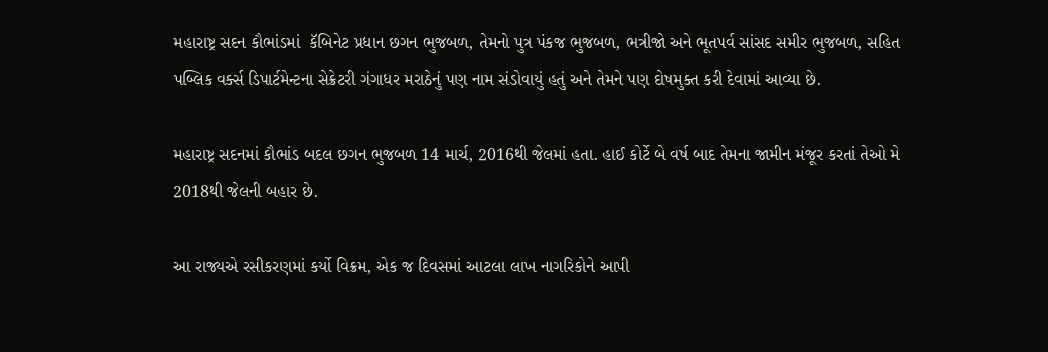મહારાષ્ટ્ર સદન કૌભાંડમાં  કૅબિનેટ પ્રધાન છગન ભુજબળ, તેમનો પુત્ર પંકજ ભુજબળ, ભત્રીજો અને ભૂતપર્વ સાંસદ સમીર ભુજબળ, સહિત પબ્લિક વર્ક્સ ડિપાર્ટમેન્ટના સેક્રેટરી ગંગાધર મરાઠેનું પણ નામ સંડોવાયું હતું અને તેમને પણ દોષમુક્ત કરી દેવામાં આવ્યા છે.

મહારાષ્ટ્ર સદનમાં કૌભાંડ બદલ છગન ભુજબળ 14 માર્ચ, 2016થી જેલમાં હતા. હાઈ કોર્ટે બે વર્ષ બાદ તેમના જામીન મંજૂર કરતાં તેઓ મે 2018થી જેલની બહાર છે.

આ રાજ્યએ રસીકરણમાં કર્યો વિક્રમ, એક જ દિવસમાં આટલા લાખ નાગરિકોને આપી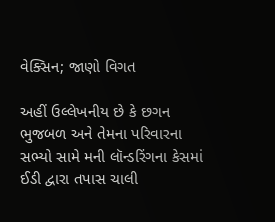વેક્સિન; જાણો વિગત

અહીં ઉલ્લેખનીય છે કે છગન ભુજબળ અને તેમના પરિવારના સભ્યો સામે મની લૉન્ડરિંગના કેસમાં ઈડી દ્વારા તપાસ ચાલી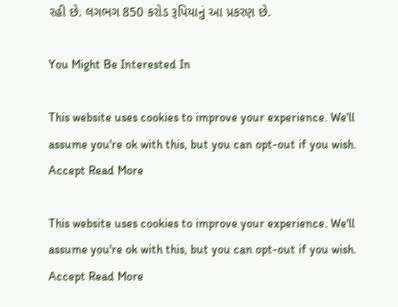રહી છે. લગભગ 850 કરોડ રૂપિયાનું આ પ્રકરણ છે.

You Might Be Interested In

This website uses cookies to improve your experience. We'll assume you're ok with this, but you can opt-out if you wish. Accept Read More

This website uses cookies to improve your experience. We'll assume you're ok with this, but you can opt-out if you wish. Accept Read More